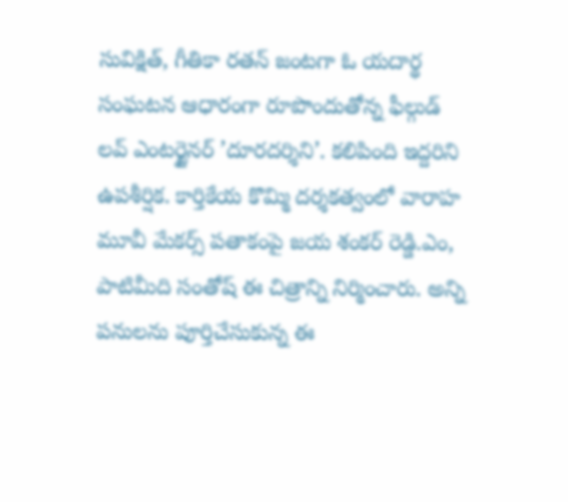సువిక్షిత్, గీతికా రతన్ జంటగా ఓ యదార్థ సంఘటన ఆధారంగా రూపొందుతోన్న ఫీల్గుడ్ లవ్ ఎంటర్టైనర్ ’దూరదర్శిని’. కలిపింది ఇద్దరిని ఉపశీర్షిక. కార్తికేయ కొమ్మి దర్శకత్వంలో వారాహ మూవీ మేకర్స్ పతాకంపై జయ శంకర్ రెడ్డి.ఎం, పాటిమీది సంతోష్ ఈ చిత్రాన్ని నిర్మించారు. అన్ని పనులను పూర్తిచేసుకున్న ఈ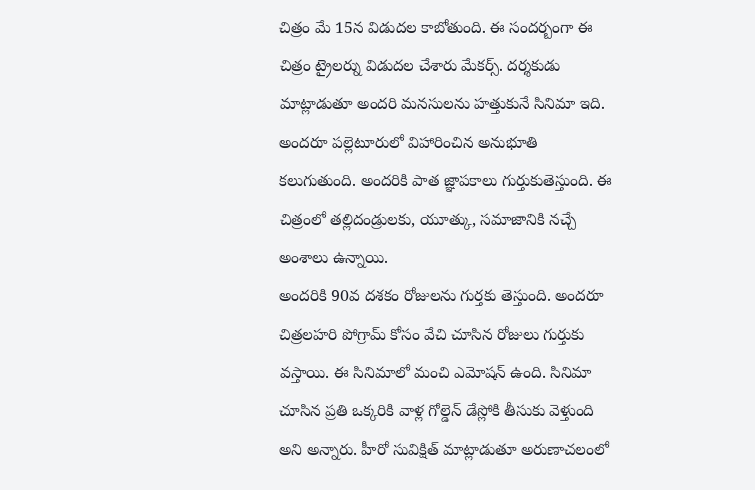చిత్రం మే 15న విడుదల కాబోతుంది. ఈ సందర్బంగా ఈ చిత్రం ట్రైలర్ను విడుదల చేశారు మేకర్స్. దర్శకుడు మాట్లాడుతూ అందరి మనసులను హత్తుకునే సినిమా ఇది. అందరూ పల్లెటూరులో విహారించిన అనుభూతి కలుగుతుంది. అందరికి పాత జ్ఞాపకాలు గుర్తుకుతెస్తుంది. ఈ చిత్రంలో తల్లిదండ్రులకు, యూత్కు, సమాజానికి నచ్చే అంశాలు ఉన్నాయి.
అందరికి 90వ దశకం రోజులను గుర్తకు తెస్తుంది. అందరూ చిత్రలహరి పోగ్రామ్ కోసం వేచి చూసిన రోజులు గుర్తుకు వస్తాయి. ఈ సినిమాలో మంచి ఎమోషన్ ఉంది. సినిమా చూసిన ప్రతి ఒక్కరికి వాళ్ల గోల్డెన్ డేస్లోకి తీసుకు వెళ్తుంది అని అన్నారు. హీరో సువిక్షిత్ మాట్లాడుతూ అరుణాచలంలో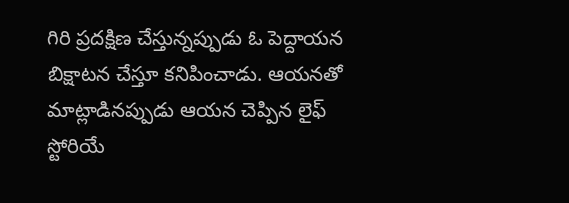గిరి ప్రదక్షిణ చేస్తున్నప్పుడు ఓ పెద్దాయన బిక్షాటన చేస్తూ కనిపించాడు. ఆయనతో మాట్లాడినప్పుడు ఆయన చెప్పిన లైఫ్ స్టోరియే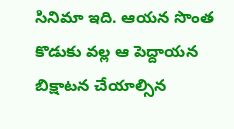సినిమా ఇది. ఆయన సొంత కొడుకు వల్ల ఆ పెద్దాయన బిక్షాటన చేయాల్సిన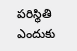పరిస్థితి ఎందుకు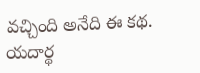వచ్చింది అనేది ఈ కథ. యదార్థ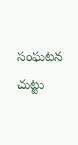సంఘటన చుట్టు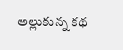అల్లుకున్న కథ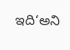ఇది‘అని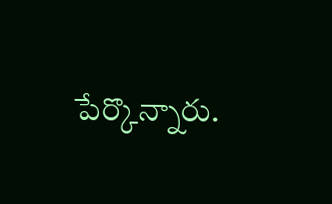పేర్కొన్నారు.